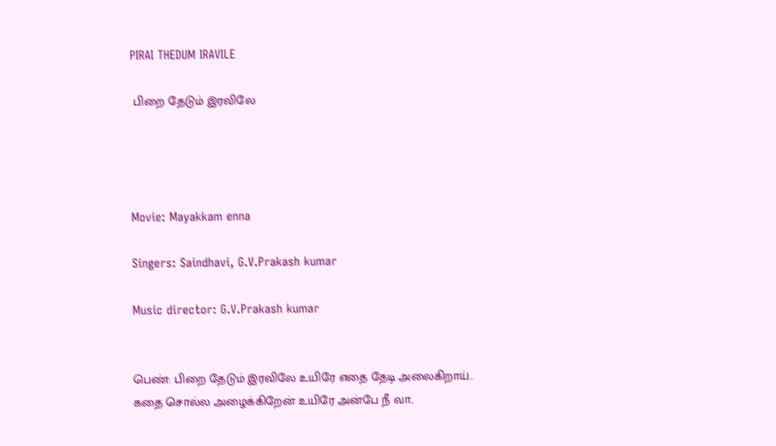PIRAI THEDUM IRAVILE

 பிறை தேடும் இரவிலே




Movie: Mayakkam enna

Singers: Saindhavi, G.V.Prakash kumar

Music director: G.V.Prakash kumar


பெண்: பிறை தேடும் இரவிலே உயிரே எதை தேடி அலைகிறாய்..
கதை சொல்ல அழைக்கிறேன் உயிரே அன்பே நீ வா..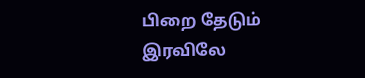பிறை தேடும் இரவிலே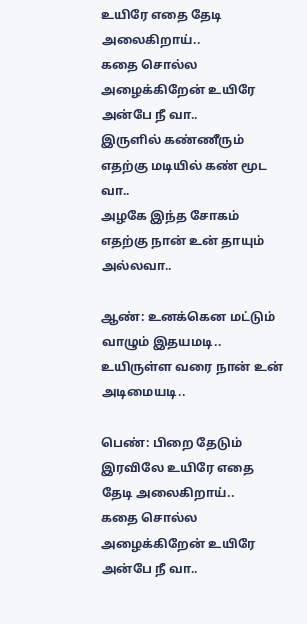உயிரே எதை தேடி அலைகிறாய்..
கதை சொல்ல அழைக்கிறேன் உயிரே அன்பே நீ வா..
இருளில் கண்ணீரும் எதற்கு மடியில் கண் மூட வா..
அழகே இந்த சோகம் எதற்கு நான் உன் தாயும் அல்லவா..

ஆண்: உனக்கென மட்டும் வாழும் இதயமடி..
உயிருள்ள வரை நான் உன் அடிமையடி..

பெண்: பிறை தேடும் இரவிலே உயிரே எதை தேடி அலைகிறாய்..
கதை சொல்ல அழைக்கிறேன் உயிரே அன்பே நீ வா..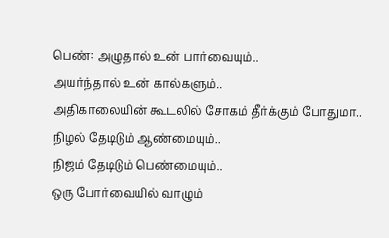பெண்: அழுதால் உன் பார்வையும்..
அயர்ந்தால் உன் கால்களும்..
அதிகாலையின் கூடலில் சோகம் தீர்க்கும் போதுமா..
நிழல் தேடிடும் ஆண்மையும்..
நிஜம் தேடிடும் பெண்மையும்..
ஒரு போர்வையில் வாழும்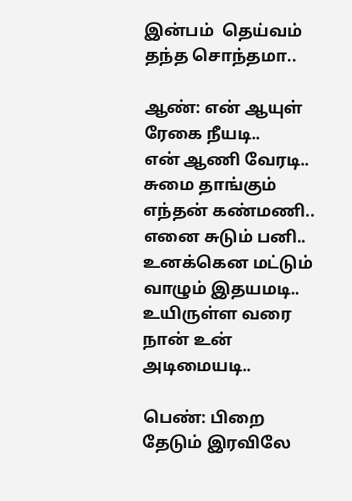இன்பம்  தெய்வம் தந்த சொந்தமா..

ஆண்: என் ஆயுள் ரேகை நீயடி..
என் ஆணி வேரடி..
சுமை தாங்கும் எந்தன் கண்மணி..
எனை சுடும் பனி..
உனக்கென மட்டும் வாழும் இதயமடி..
உயிருள்ள வரை நான் உன் அடிமையடி..

பெண்: பிறை தேடும் இரவிலே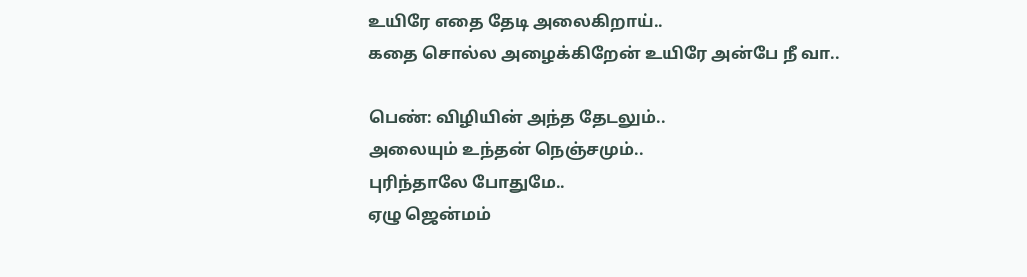உயிரே எதை தேடி அலைகிறாய்..
கதை சொல்ல அழைக்கிறேன் உயிரே அன்பே நீ வா..

பெண்: விழியின் அந்த தேடலும்..
அலையும் உந்தன் நெஞ்சமும்..
புரிந்தாலே போதுமே..
ஏழு ஜென்மம்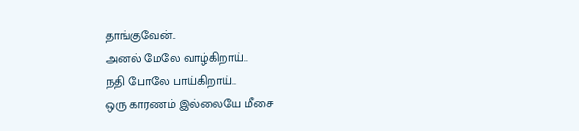தாங்குவேன்..
அனல் மேலே வாழ்கிறாய்..
நதி போலே பாய்கிறாய்..
ஒரு காரணம் இல்லையே மீசை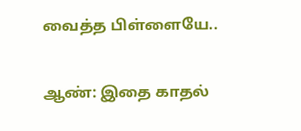வைத்த பிள்ளையே..

ஆண்: இதை காதல்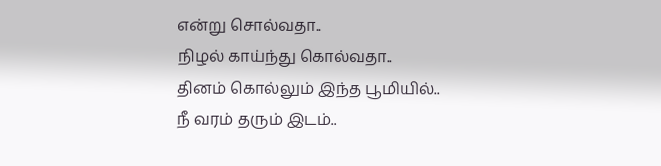என்று சொல்வதா..
நிழல் காய்ந்து கொல்வதா..
தினம் கொல்லும் இந்த பூமியில்..
நீ வரம் தரும் இடம்..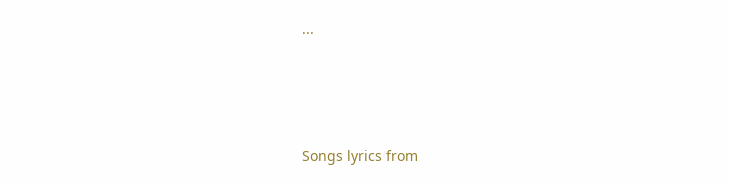...





Songs lyrics from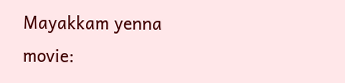Mayakkam yenna movie: